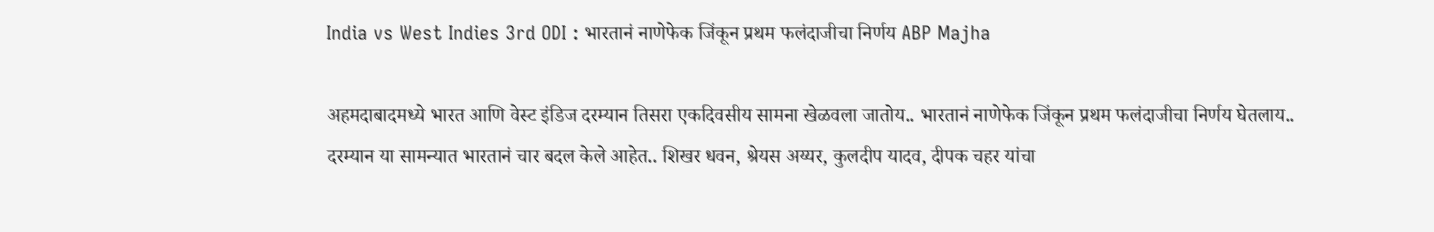India vs West Indies 3rd ODI : भारतानं नाणेफेक जिंकून प्रथम फलंदाजीचा निर्णय ABP Majha

अहमदाबादमध्ये भारत आणि वेस्ट इंडिज दरम्यान तिसरा एकदिवसीय सामना खेळवला जातोय.. भारतानं नाणेफेक जिंकून प्रथम फलंदाजीचा निर्णय घेतलाय..  दरम्यान या सामन्यात भारतानं चार बदल केले आहेत.. शिखर धवन, श्रेयस अय्यर, कुलदीप यादव, दीपक चहर यांचा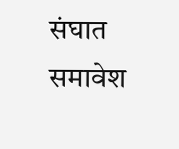संघात समावेश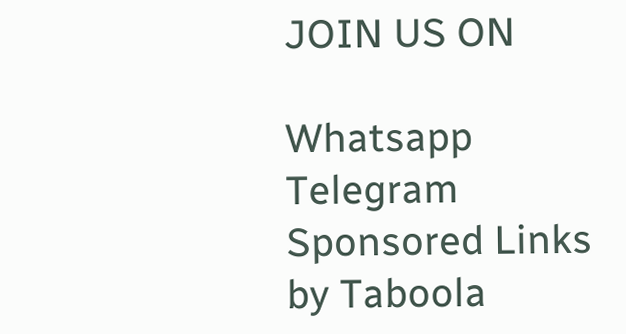JOIN US ON

Whatsapp
Telegram
Sponsored Links by Taboola